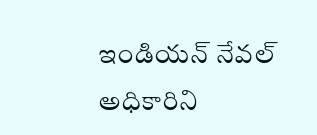ఇండియన్ నేవల్ అధికారిని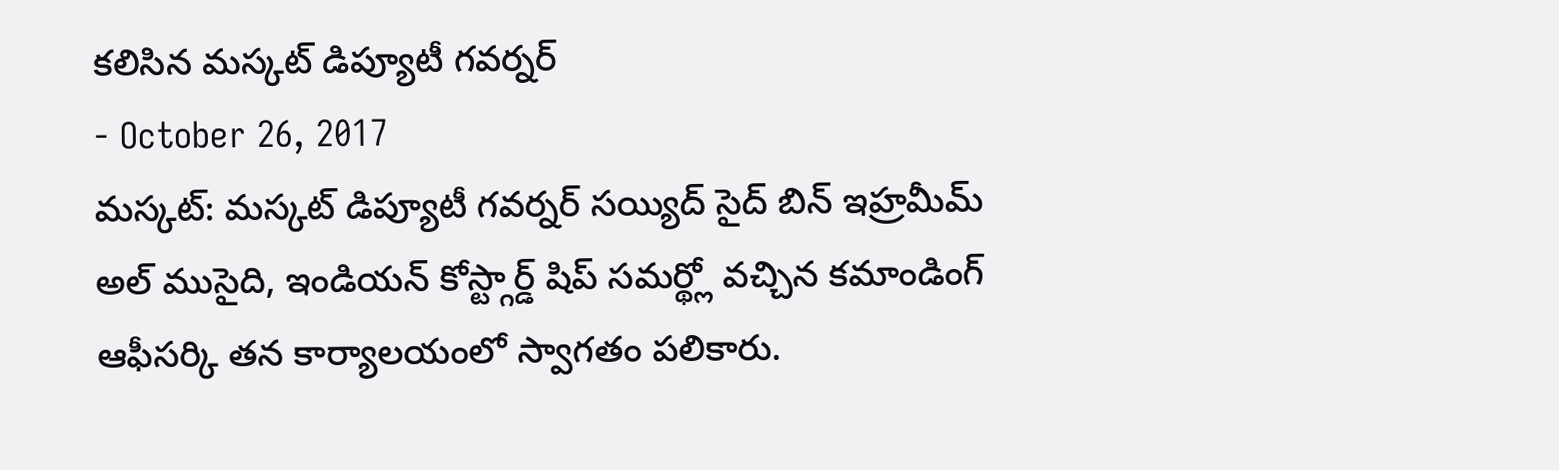కలిసిన మస్కట్ డిప్యూటీ గవర్నర్
- October 26, 2017
మస్కట్: మస్కట్ డిప్యూటీ గవర్నర్ సయ్యిద్ సైద్ బిన్ ఇహ్రమీమ్ అల్ ముసైది, ఇండియన్ కోస్ట్గార్డ్ షిప్ సమర్థ్లో వచ్చిన కమాండింగ్ ఆఫీసర్కి తన కార్యాలయంలో స్వాగతం పలికారు.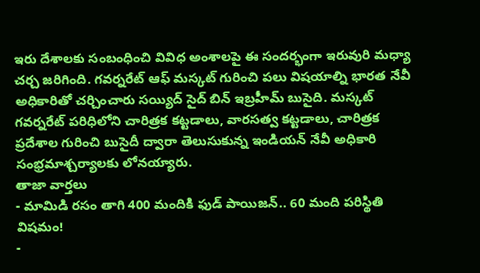ఇరు దేశాలకు సంబంధించి వివిధ అంశాలపై ఈ సందర్భంగా ఇరువురి మధ్యా చర్చ జరిగింది. గవర్నరేట్ ఆఫ్ మస్కట్ గురించి పలు విషయాల్ని భారత నేవీ అధికారితో చర్చించారు సయ్యిద్ సైద్ బిన్ ఇబ్రహీమ్ బుసైది. మస్కట్ గవర్నరేట్ పరిధిలోని చారిత్రక కట్టడాలు, వారసత్వ కట్టడాలు, చారిత్రక ప్రదేశాల గురించి బుసైదీ ద్వారా తెలుసుకున్న ఇండియన్ నేవీ అధికారి సంభ్రమాశ్చర్యాలకు లోనయ్యారు.
తాజా వార్తలు
- మామిడి రసం తాగి 400 మందికి ఫుడ్ పాయిజన్.. 60 మంది పరిస్థితి విషమం!
-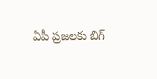ఏపీ ప్రజలకు బిగ్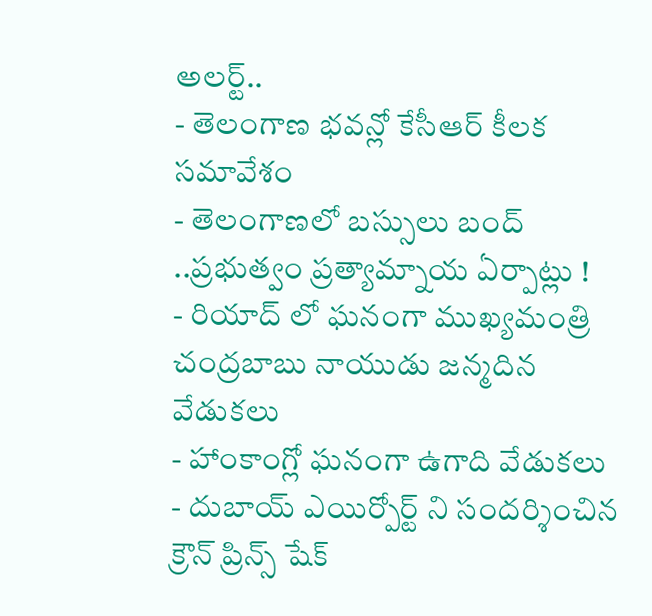అలర్ట్..
- తెలంగాణ భవన్లో కేసీఆర్ కీలక సమావేశం
- తెలంగాణలో బస్సులు బంద్ ..ప్రభుత్వం ప్రత్యామ్నాయ ఏర్పాట్లు !
- రియాద్ లో ఘనంగా ముఖ్యమంత్రి చంద్రబాబు నాయుడు జన్మదిన వేడుకలు
- హాంకాంగ్లో ఘనంగా ఉగాది వేడుకలు
- దుబాయ్ ఎయిర్పోర్ట్ ని సందర్శించిన క్రౌన్ ప్రిన్స్ షేక్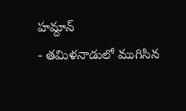హమ్దాన్
- తమిళనాడులో ముగిసిన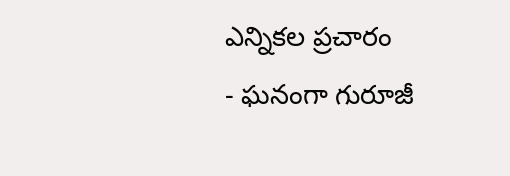ఎన్నికల ప్రచారం
- ఘనంగా గురూజీ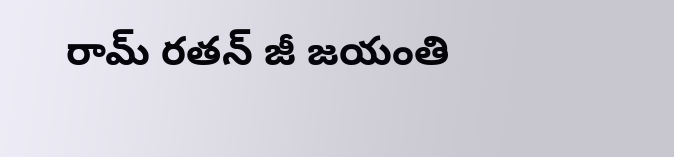రామ్ రతన్ జీ జయంతి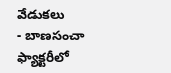వేడుకలు
- బాణసంచా ఫ్యాక్టరీలో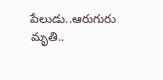పేలుడు..ఆరుగురు మృతి..